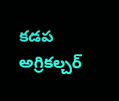కడప అగ్రికల్చర్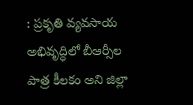: ప్రకృతి వ్యవసాయ అభివృద్ధిలో బీఆర్సీల పాత్ర కీలకం అని జిల్లా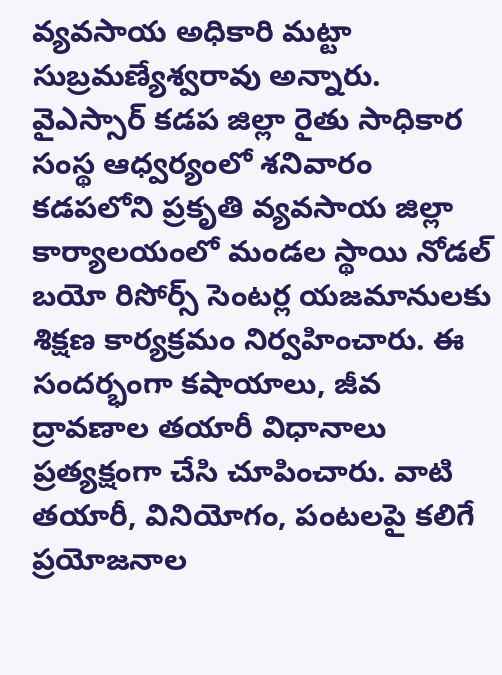వ్యవసాయ అధికారి మట్టా సుబ్రమణ్యేశ్వరావు అన్నారు. వైఎస్సార్ కడప జిల్లా రైతు సాధికార సంస్థ ఆధ్వర్యంలో శనివారం కడపలోని ప్రకృతి వ్యవసాయ జిల్లా కార్యాలయంలో మండల స్థాయి నోడల్ బయో రిసోర్స్ సెంటర్ల యజమానులకు శిక్షణ కార్యక్రమం నిర్వహించారు. ఈ సందర్భంగా కషాయాలు, జీవ ద్రావణాల తయారీ విధానాలు ప్రత్యక్షంగా చేసి చూపించారు. వాటి తయారీ, వినియోగం, పంటలపై కలిగే ప్రయోజనాల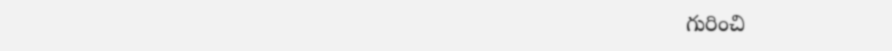గురించి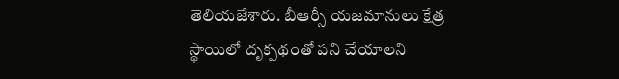తెలియజేశారు. బీఆర్సీ యజమానులు క్షేత్ర స్థాయిలో దృక్పథంతో పని చేయాలని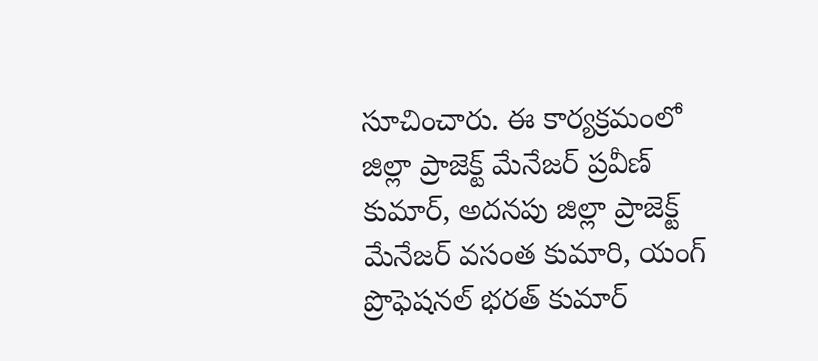సూచించారు. ఈ కార్యక్రమంలో జిల్లా ప్రాజెక్ట్ మేనేజర్ ప్రవీణ్ కుమార్, అదనపు జిల్లా ప్రాజెక్ట్ మేనేజర్ వసంత కుమారి, యంగ్ ప్రొఫెషనల్ భరత్ కుమార్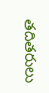తదితరులు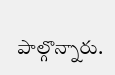పాల్గొన్నారు.